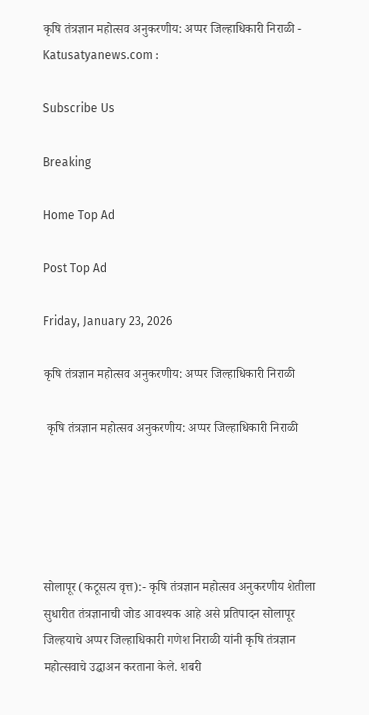कृषि तंत्रज्ञान महोत्सव अनुकरणीय: अप्पर जिल्हाधिकारी निराळी - Katusatyanews.com :

Subscribe Us

Breaking

Home Top Ad

Post Top Ad

Friday, January 23, 2026

कृषि तंत्रज्ञान महोत्सव अनुकरणीय: अप्पर जिल्हाधिकारी निराळी

 कृषि तंत्रज्ञान महोत्सव अनुकरणीय: अप्पर जिल्हाधिकारी निराळी





सोलापूर (कटूसत्य वृत्त):- कृषि तंत्रज्ञान महोत्सव अनुकरणीय शेतीला सुधारीत तंत्रज्ञानाची जोड आवश्यक आहे असे प्रतिपादन सोलापूर जिल्हयाचे अप्पर जिल्हाधिकारी गणेश निराळी यांनी कृषि तंत्रज्ञान महोत्सवाचे उद्घाअन करताना केले. शबरी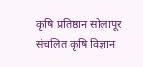कृषि प्रतिष्ठान सोलापूर संचलित कृषि विज्ञान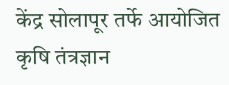केंद्र सोलापूर तर्फे आयोजित कृषि तंत्रज्ञान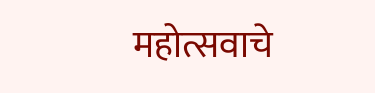महोत्सवाचे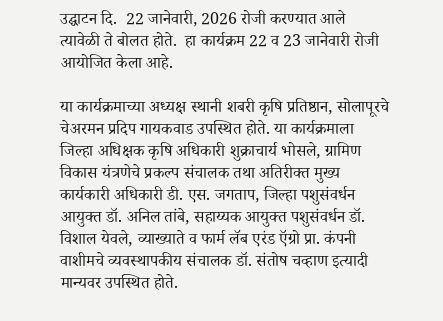उद्घाटन दि.  22 जानेवारी, 2026 रोजी करण्यात आले त्यावेळी ते बोलत होते.  हा कार्यक्रम 22 व 23 जानेवारी रोजी आयोजित केला आहे.

या कार्यक्रमाच्या अध्यक्ष स्थानी शबरी कृषि प्रतिष्ठान, सोलापूरचे चेअरमन प्रदिप गायकवाड उपस्थित होते. या कार्यक्रमाला जिल्हा अधिक्षक कृषि अधिकारी शुक्राचार्य भोसले, ग्रामिण विकास यंत्रणेचे प्रकल्प संचालक तथा अतिरीक्त मुख्य कार्यकारी अधिकारी डी. एस. जगताप, जिल्हा पशुसंवर्धन आयुक्त डॉ. अनिल तांबे, सहाय्यक आयुक्त पशुसंवर्धन डॉ. विशाल येवले, व्याख्याते व फार्म लॅब एरंड ऍग्रो प्रा. कंपनी वाशीमचे व्यवस्थापकीय संचालक डॉ. संतोष चव्हाण इत्यादी मान्यवर उपस्थित होते.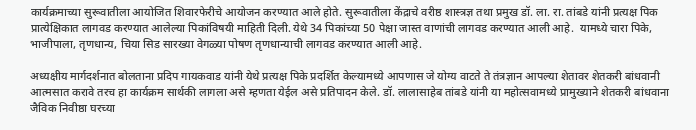कार्यक्रमाच्या सुरूवातीला आयोजित शिवारफेरीचे आयोजन करण्यात आले होते. सुरूवातीला केंद्राचे वरीष्ठ शास्त्रज्ञ तथा प्रमुख डॉ. ला. रा. तांबडे यांनी प्रत्यक्ष पिक प्रात्येक्षिकात लागवड करण्यात आलेल्या पिकांविषयी माहिती दिली. येथे 34 पिकांच्या 50 पेक्षा जास्त वाणांची लागवड करण्यात आली आहे.  यामध्ये चारा पिके, भाजीपाला, तृणधान्य, चिया सिड सारख्या वेगळ्या पोषण तृणधान्याची लागवड करण्यात आली आहे.

अध्यक्षीय मार्गदर्शनात बोलताना प्रदिप गायकवाड यांनी येथे प्रत्यक्ष पिके प्रदर्शित केल्यामध्ये आपणास जे योग्य वाटते ते तंत्रज्ञान आपल्या शेतावर शेतकरी बांधवानी आत्मसात करावे तरच हा कार्यक्रम सार्थकी लागला असे म्हणता येईल असे प्रतिपादन केले. डॉ. लालासाहेब तांबडे यांनी या महोत्सवामध्ये प्रामुख्याने शेतकरी बांधवाना जैविक निवीष्ठा घरच्या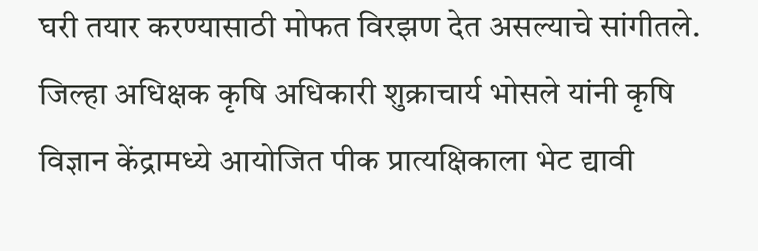घरी तयार करण्यासाठी मोफत विरझण देत असल्याचे सांगीतले. जिल्हा अधिक्षक कृषि अधिकारी शुक्राचार्य भोसले यांनी कृषि विज्ञान केंद्रामध्ये आयोजित पीक प्रात्यक्षिकाला भेट द्यावी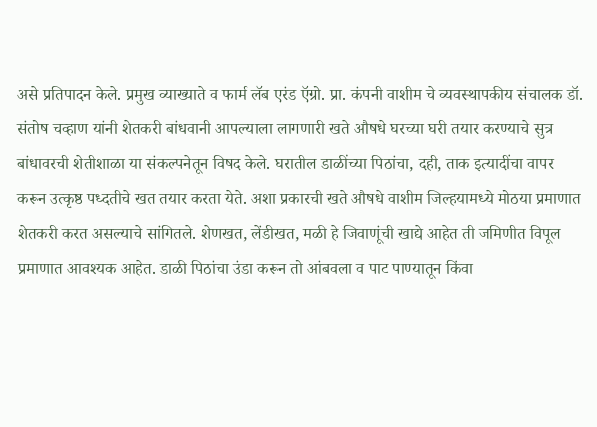असे प्रतिपादन केले. प्रमुख व्याख्याते व फार्म लॅब एरंड ऍग्रो. प्रा. कंपनी वाशीम चे व्यवस्थापकीय संचालक डॉ. संतोष चव्हाण यांनी शेतकरी बांधवानी आपल्याला लागणारी खते औषधे घरच्या घरी तयार करण्याचे सुत्र बांधावरची शेतीशाळा या संकल्पनेतून विषद केले. घरातील डाळींच्या पिठांचा, दही, ताक इत्यादींचा वापर करून उत्कृष्ठ पध्दतीचे खत तयार करता येते. अशा प्रकारची खते औषधे वाशीम जिल्हयामध्ये मोठया प्रमाणात शेतकरी करत असल्याचे सांगितले. शेणखत, लेंडीखत, मळी हे जिवाणूंची खाद्ये आहेत ती जमिणीत विपूल प्रमाणात आवश्यक आहेत. डाळी पिठांचा उंडा करून तो आंबवला व पाट पाण्यातून किंवा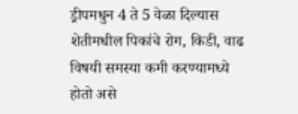ड्रीपमधुन 4 ते 5 वेळा दिल्यास शेतीमधील पिकांचे रोग, किडी, वाढ विषयी समस्या कमी करण्यामध्ये होतो असे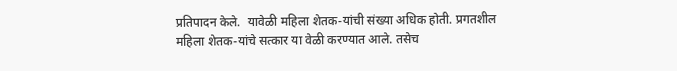प्रतिपादन केले.  यावेळी महिला शेतक-यांची संख्या अधिक होती. प्रगतशील महिला शेतक-यांचे सत्कार या वेळी करण्यात आले. तसेच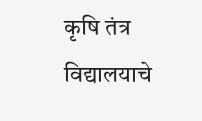कृषि तंत्र विद्यालयाचे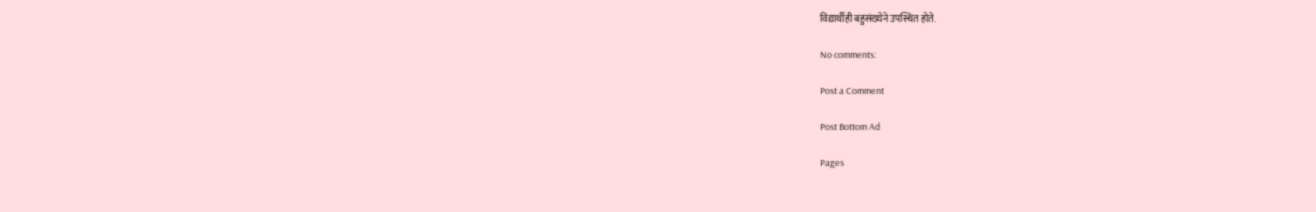विद्यार्थीही बहुसंख्येने उपस्थित होते.

No comments:

Post a Comment

Post Bottom Ad

Pages